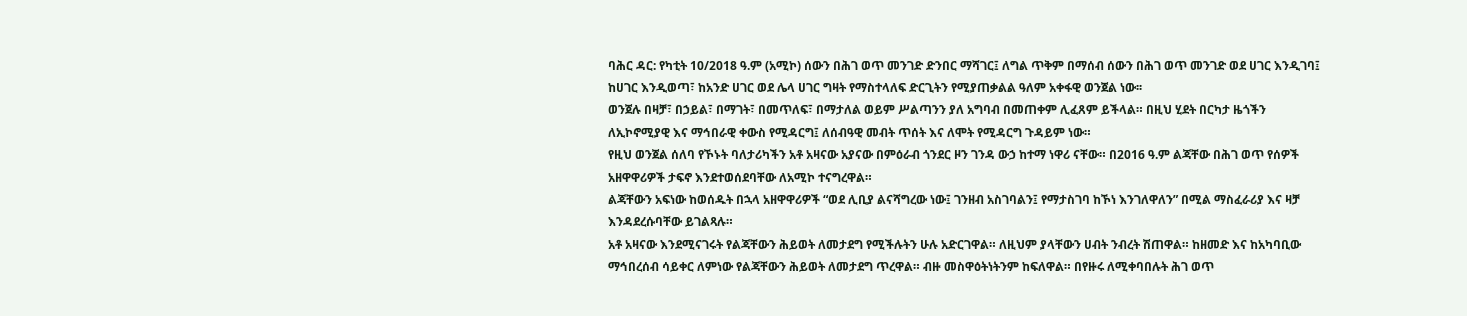ባሕር ዳር: የካቲት 10/2018 ዓ.ም (አሚኮ) ሰውን በሕገ ወጥ መንገድ ድንበር ማሻገር፤ ለግል ጥቅም በማሰብ ሰውን በሕገ ወጥ መንገድ ወደ ሀገር እንዲገባ፤ ከሀገር እንዲወጣ፣ ከአንድ ሀገር ወደ ሌላ ሀገር ግዛት የማስተላለፍ ድርጊትን የሚያጠቃልል ዓለም አቀፋዊ ወንጀል ነው፡፡
ወንጀሉ በዛቻ፣ በኃይል፣ በማገት፣ በመጥለፍ፣ በማታለል ወይም ሥልጣንን ያለ አግባብ በመጠቀም ሊፈጸም ይችላል። በዚህ ሂደት በርካታ ዜጎችን ለኢኮኖሚያዊ እና ማኅበራዊ ቀውስ የሚዳርግ፤ ለሰብዓዊ መብት ጥሰት እና ለሞት የሚዳርግ ጉዳይም ነው።
የዚህ ወንጀል ሰለባ የኾኑት ባለታሪካችን አቶ አዛናው አያናው በምዕራብ ጎንደር ዞን ገንዳ ውኃ ከተማ ነዋሪ ናቸው። በ2016 ዓ.ም ልጃቸው በሕገ ወጥ የሰዎች አዘዋዋሪዎች ታፍኖ እንደተወሰደባቸው ለአሚኮ ተናግረዋል።
ልጃቸውን አፍነው ከወሰዱት በኋላ አዘዋዋሪዎች “ወደ ሊቢያ ልናሻግረው ነው፤ ገንዘብ አስገባልን፤ የማታስገባ ከኾነ እንገለዋለን” በሚል ማስፈራሪያ እና ዛቻ እንዳደረሱባቸው ይገልጻሉ።
አቶ አዛናው እንደሚናገሩት የልጃቸውን ሕይወት ለመታደግ የሚችሉትን ሁሉ አድርገዋል። ለዚህም ያላቸውን ሀብት ንብረት ሽጠዋል። ከዘመድ እና ከአካባቢው ማኅበረሰብ ሳይቀር ለምነው የልጃቸውን ሕይወት ለመታደግ ጥረዋል። ብዙ መስዋዕትነትንም ከፍለዋል። በየዙሩ ለሚቀባበሉት ሕገ ወጥ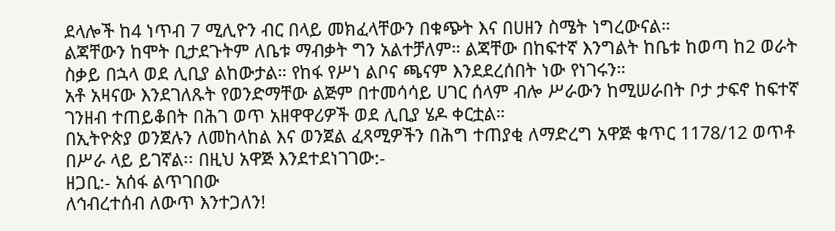ደላሎች ከ4 ነጥብ 7 ሚሊዮን ብር በላይ መክፈላቸውን በቁጭት እና በሀዘን ስሜት ነግረውናል።
ልጃቸውን ከሞት ቢታደጉትም ለቤቱ ማብቃት ግን አልተቻለም። ልጃቸው በከፍተኛ እንግልት ከቤቱ ከወጣ ከ2 ወራት ስቃይ በኋላ ወደ ሊቢያ ልከውታል። የከፋ የሥነ ልቦና ጫናም እንደደረሰበት ነው የነገሩን።
አቶ አዛናው እንደገለጹት የወንድማቸው ልጅም በተመሳሳይ ሀገር ሰላም ብሎ ሥራውን ከሚሠራበት ቦታ ታፍኖ ከፍተኛ ገንዘብ ተጠይቆበት በሕገ ወጥ አዘዋዋሪዎች ወደ ሊቢያ ሄዶ ቀርቷል።
በኢትዮጵያ ወንጀሉን ለመከላከል እና ወንጀል ፈጻሚዎችን በሕግ ተጠያቂ ለማድረግ አዋጅ ቁጥር 1178/12 ወጥቶ በሥራ ላይ ይገኛል፡፡ በዚህ አዋጅ እንደተደነገገው:-
ዘጋቢ:- አሰፋ ልጥገበው
ለኅብረተሰብ ለውጥ እንተጋለን!